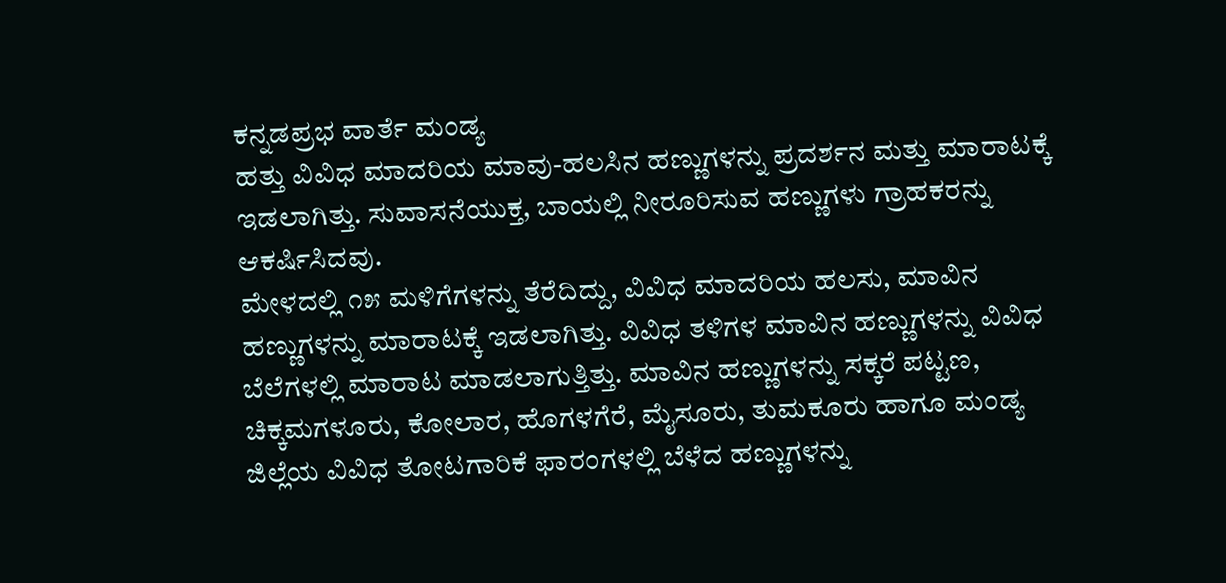ಕನ್ನಡಪ್ರಭ ವಾರ್ತೆ ಮಂಡ್ಯ
ಹತ್ತು ವಿವಿಧ ಮಾದರಿಯ ಮಾವು-ಹಲಸಿನ ಹಣ್ಣುಗಳನ್ನು ಪ್ರದರ್ಶನ ಮತ್ತು ಮಾರಾಟಕ್ಕೆ ಇಡಲಾಗಿತ್ತು. ಸುವಾಸನೆಯುಕ್ತ, ಬಾಯಲ್ಲಿ ನೀರೂರಿಸುವ ಹಣ್ಣುಗಳು ಗ್ರಾಹಕರನ್ನು ಆಕರ್ಷಿಸಿದವು.
ಮೇಳದಲ್ಲಿ ೧೫ ಮಳಿಗೆಗಳನ್ನು ತೆರೆದಿದ್ದು, ವಿವಿಧ ಮಾದರಿಯ ಹಲಸು, ಮಾವಿನ ಹಣ್ಣುಗಳನ್ನು ಮಾರಾಟಕ್ಕೆ ಇಡಲಾಗಿತ್ತು. ವಿವಿಧ ತಳಿಗಳ ಮಾವಿನ ಹಣ್ಣುಗಳನ್ನು ವಿವಿಧ ಬೆಲೆಗಳಲ್ಲಿ ಮಾರಾಟ ಮಾಡಲಾಗುತ್ತಿತ್ತು. ಮಾವಿನ ಹಣ್ಣುಗಳನ್ನು ಸಕ್ಕರೆ ಪಟ್ಟಣ, ಚಿಕ್ಕಮಗಳೂರು, ಕೋಲಾರ, ಹೊಗಳಗೆರೆ, ಮೈಸೂರು, ತುಮಕೂರು ಹಾಗೂ ಮಂಡ್ಯ ಜಿಲ್ಲೆಯ ವಿವಿಧ ತೋಟಗಾರಿಕೆ ಫಾರಂಗಳಲ್ಲಿ ಬೆಳೆದ ಹಣ್ಣುಗಳನ್ನು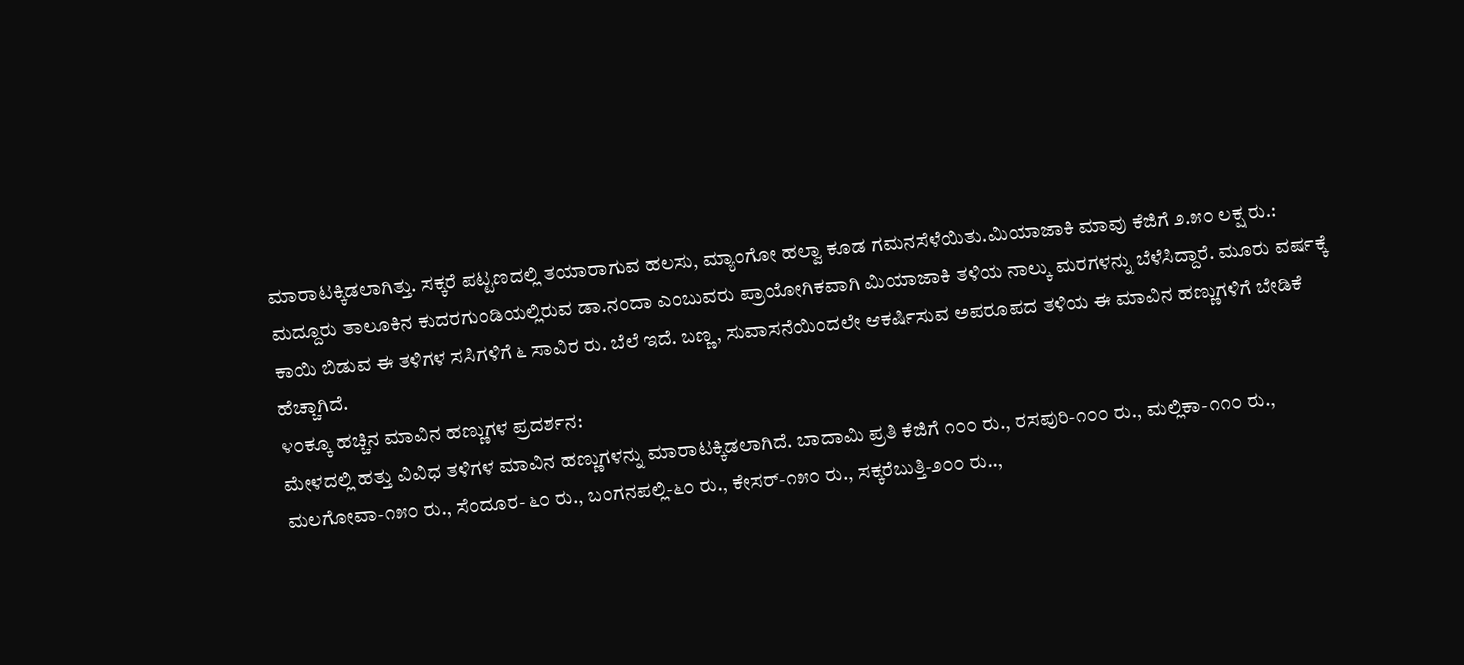ಮಾರಾಟಕ್ಕಿಡಲಾಗಿತ್ತು. ಸಕ್ಕರೆ ಪಟ್ಟಣದಲ್ಲಿ ತಯಾರಾಗುವ ಹಲಸು, ಮ್ಯಾಂಗೋ ಹಲ್ವಾ ಕೂಡ ಗಮನಸೆಳೆಯಿತು.ಮಿಯಾಜಾಕಿ ಮಾವು ಕೆಜಿಗೆ ೨.೫೦ ಲಕ್ಷ ರು.:
ಮದ್ದೂರು ತಾಲೂಕಿನ ಕುದರಗುಂಡಿಯಲ್ಲಿರುವ ಡಾ.ನಂದಾ ಎಂಬುವರು ಪ್ರಾಯೋಗಿಕವಾಗಿ ಮಿಯಾಜಾಕಿ ತಳಿಯ ನಾಲ್ಕು ಮರಗಳನ್ನು ಬೆಳೆಸಿದ್ದಾರೆ. ಮೂರು ವರ್ಷಕ್ಕೆ ಕಾಯಿ ಬಿಡುವ ಈ ತಳಿಗಳ ಸಸಿಗಳಿಗೆ ೬ ಸಾವಿರ ರು. ಬೆಲೆ ಇದೆ. ಬಣ್ಣ, ಸುವಾಸನೆಯಿಂದಲೇ ಆಕರ್ಷಿಸುವ ಅಪರೂಪದ ತಳಿಯ ಈ ಮಾವಿನ ಹಣ್ಣುಗಳಿಗೆ ಬೇಡಿಕೆ ಹೆಚ್ಚಾಗಿದೆ.
೪೦ಕ್ಕೂ ಹಚ್ಚಿನ ಮಾವಿನ ಹಣ್ಣುಗಳ ಪ್ರದರ್ಶನ:
ಮೇಳದಲ್ಲಿ ಹತ್ತು ವಿವಿಧ ತಳಿಗಳ ಮಾವಿನ ಹಣ್ಣುಗಳನ್ನು ಮಾರಾಟಕ್ಕಿಡಲಾಗಿದೆ. ಬಾದಾಮಿ ಪ್ರತಿ ಕೆಜಿಗೆ ೧೦೦ ರು., ರಸಪುರಿ-೧೦೦ ರು., ಮಲ್ಲಿಕಾ-೧೧೦ ರು., ಮಲಗೋವಾ-೧೫೦ ರು., ಸೆಂದೂರ- ೬೦ ರು., ಬಂಗನಪಲ್ಲಿ-೬೦ ರು., ಕೇಸರ್-೧೫೦ ರು., ಸಕ್ಕರೆಬುತ್ತಿ-೨೦೦ ರು..,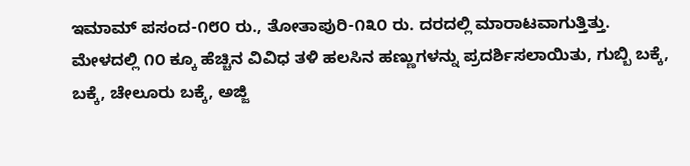ಇಮಾಮ್ ಪಸಂದ-೧೮೦ ರು., ತೋತಾಪುರಿ-೧೩೦ ರು. ದರದಲ್ಲಿ ಮಾರಾಟವಾಗುತ್ತಿತ್ತು.
ಮೇಳದಲ್ಲಿ ೧೦ ಕ್ಕೂ ಹೆಚ್ಚಿನ ವಿವಿಧ ತಳಿ ಹಲಸಿನ ಹಣ್ಣುಗಳನ್ನು ಪ್ರದರ್ಶಿಸಲಾಯಿತು, ಗುಬ್ಬಿ ಬಕ್ಕೆ, ಬಕ್ಕೆ, ಚೇಲೂರು ಬಕ್ಕೆ, ಅಜ್ಜಿ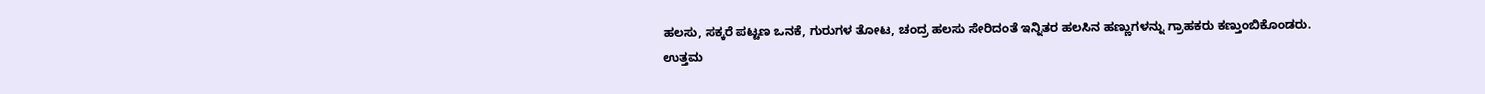ಹಲಸು, ಸಕ್ಕರೆ ಪಟ್ಟಣ ಒನಕೆ, ಗುರುಗಳ ತೋಟ, ಚಂದ್ರ ಹಲಸು ಸೇರಿದಂತೆ ಇನ್ನಿತರ ಹಲಸಿನ ಹಣ್ಣುಗಳನ್ನು ಗ್ರಾಹಕರು ಕಣ್ತುಂಬಿಕೊಂಡರು.
ಉತ್ತಮ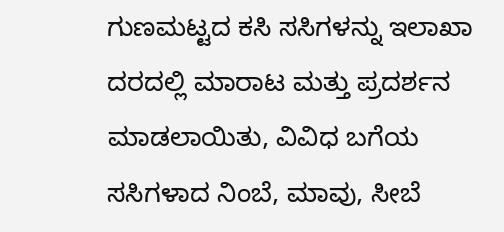ಗುಣಮಟ್ಟದ ಕಸಿ ಸಸಿಗಳನ್ನು ಇಲಾಖಾ ದರದಲ್ಲಿ ಮಾರಾಟ ಮತ್ತು ಪ್ರದರ್ಶನ ಮಾಡಲಾಯಿತು, ವಿವಿಧ ಬಗೆಯ ಸಸಿಗಳಾದ ನಿಂಬೆ, ಮಾವು, ಸೀಬೆ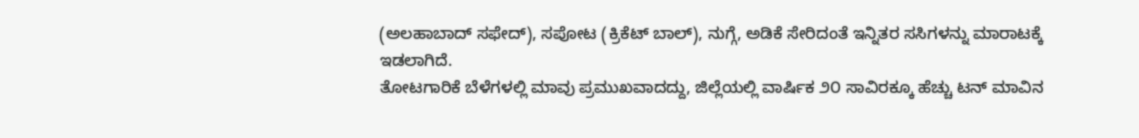(ಅಲಹಾಬಾದ್ ಸಫೇದ್), ಸಪೋಟ (ಕ್ರಿಕೆಟ್ ಬಾಲ್), ನುಗ್ಗೆ, ಅಡಿಕೆ ಸೇರಿದಂತೆ ಇನ್ನಿತರ ಸಸಿಗಳನ್ನು ಮಾರಾಟಕ್ಕೆ ಇಡಲಾಗಿದೆ.
ತೋಟಗಾರಿಕೆ ಬೆಳೆಗಳಲ್ಲಿ ಮಾವು ಪ್ರಮುಖವಾದದ್ದು, ಜಿಲ್ಲೆಯಲ್ಲಿ ವಾರ್ಷಿಕ ೨೦ ಸಾವಿರಕ್ಕೂ ಹೆಚ್ಚು ಟನ್ ಮಾವಿನ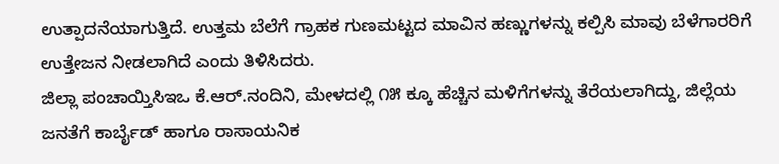ಉತ್ಪಾದನೆಯಾಗುತ್ತಿದೆ. ಉತ್ತಮ ಬೆಲೆಗೆ ಗ್ರಾಹಕ ಗುಣಮಟ್ಟದ ಮಾವಿನ ಹಣ್ಣುಗಳನ್ನು ಕಲ್ಪಿಸಿ ಮಾವು ಬೆಳೆಗಾರರಿಗೆ ಉತ್ತೇಜನ ನೀಡಲಾಗಿದೆ ಎಂದು ತಿಳಿಸಿದರು.
ಜಿಲ್ಲಾ ಪಂಚಾಯ್ತಿಸಿಇಒ ಕೆ.ಆರ್.ನಂದಿನಿ, ಮೇಳದಲ್ಲಿ ೧೫ ಕ್ಕೂ ಹೆಚ್ಚಿನ ಮಳಿಗೆಗಳನ್ನು ತೆರೆಯಲಾಗಿದ್ದು, ಜಿಲ್ಲೆಯ ಜನತೆಗೆ ಕಾರ್ಬೈಡ್ ಹಾಗೂ ರಾಸಾಯನಿಕ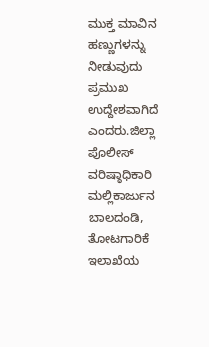ಮುಕ್ತ ಮಾವಿನ ಹಣ್ಣುಗಳನ್ನು ನೀಡುವುದು ಪ್ರಮುಖ ಉದ್ದೇಶವಾಗಿದೆ ಎಂದರು.ಜಿಲ್ಲಾ ಪೊಲೀಸ್ ವರಿಷ್ಠಾಧಿಕಾರಿ ಮಲ್ಲಿಕಾರ್ಜುನ ಬಾಲದಂಡಿ, ತೋಟಗಾರಿಕೆ ಇಲಾಖೆಯ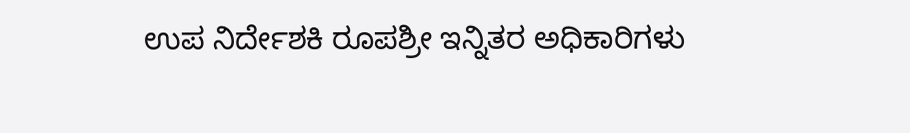ಉಪ ನಿರ್ದೇಶಕಿ ರೂಪಶ್ರೀ ಇನ್ನಿತರ ಅಧಿಕಾರಿಗಳು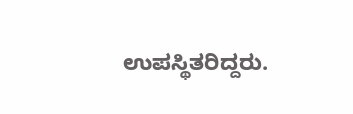ಉಪಸ್ಥಿತರಿದ್ದರು.